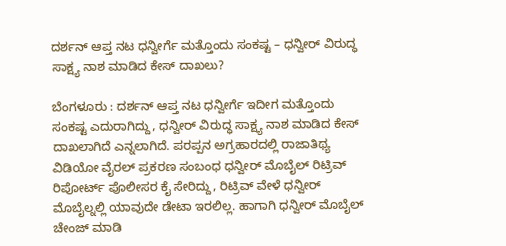ದರ್ಶನ್ ಆಪ್ತ ನಟ ಧನ್ವೀರ್ಗೆ ಮತ್ತೊಂದು ಸಂಕಷ್ಟ – ಧನ್ವೀರ್ ವಿರುದ್ಧ ಸಾಕ್ಷ್ಯ ನಾಶ ಮಾಡಿದ ಕೇಸ್ ದಾಖಲು?

ಬೆಂಗಳೂರು : ದರ್ಶನ್ ಆಪ್ತ ನಟ ಧನ್ವೀರ್ಗೆ ಇದೀಗ ಮತ್ತೊಂದು ಸಂಕಷ್ಟ ಎದುರಾಗಿದ್ದು, ಧನ್ವೀರ್ ವಿರುದ್ಧ ಸಾಕ್ಷ್ಯ ನಾಶ ಮಾಡಿದ ಕೇಸ್ ದಾಖಲಾಗಿದೆ ಎನ್ನಲಾಗಿದೆ. ಪರಪ್ಪನ ಅಗ್ರಹಾರದಲ್ಲಿ ರಾಜಾತಿಥ್ಯ ವಿಡಿಯೋ ವೈರಲ್ ಪ್ರಕರಣ ಸಂಬಂಧ ಧನ್ವೀರ್ ಮೊಬೈಲ್ ರಿಟ್ರಿವ್ ರಿಪೋರ್ಟ್ ಪೊಲೀಸರ ಕೈ ಸೇರಿದ್ದು, ರಿಟ್ರಿವ್ ವೇಳೆ ಧನ್ವೀರ್ ಮೊಬೈಲ್ನಲ್ಲಿ ಯಾವುದೇ ಡೇಟಾ ಇರಲಿಲ್ಲ. ಹಾಗಾಗಿ ಧನ್ವೀರ್ ಮೊಬೈಲ್ ಚೇಂಜ್ ಮಾಡಿ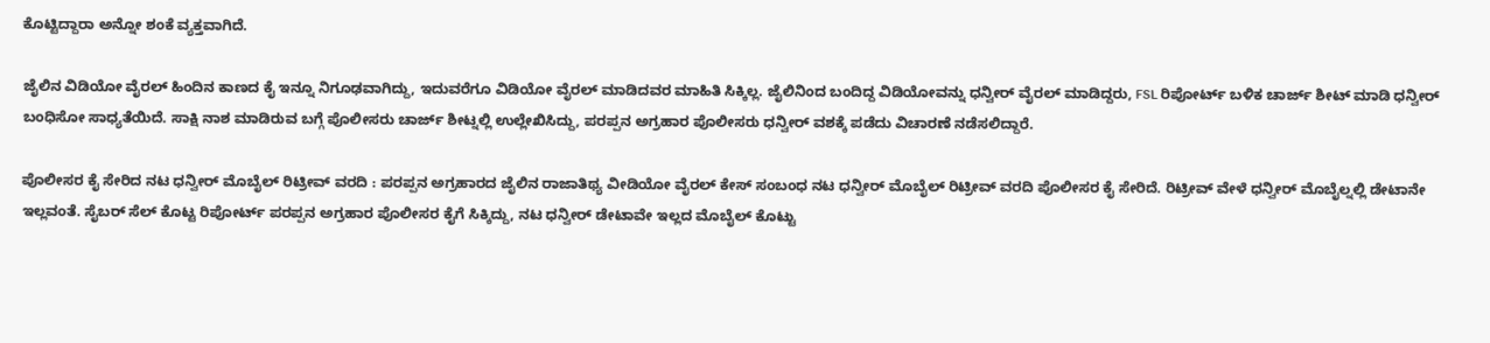ಕೊಟ್ಟಿದ್ದಾರಾ ಅನ್ನೋ ಶಂಕೆ ವ್ಯಕ್ತವಾಗಿದೆ.

ಜೈಲಿನ ವಿಡಿಯೋ ವೈರಲ್ ಹಿಂದಿನ ಕಾಣದ ಕೈ ಇನ್ನೂ ನಿಗೂಢವಾಗಿದ್ದು, ಇದುವರೆಗೂ ವಿಡಿಯೋ ವೈರಲ್ ಮಾಡಿದವರ ಮಾಹಿತಿ ಸಿಕ್ಕಿಲ್ಲ. ಜೈಲಿನಿಂದ ಬಂದಿದ್ದ ವಿಡಿಯೋವನ್ನು ಧನ್ವೀರ್ ವೈರಲ್ ಮಾಡಿದ್ದರು, FSL ರಿಪೋರ್ಟ್ ಬಳಿಕ ಚಾರ್ಜ್ ಶೀಟ್ ಮಾಡಿ ಧನ್ವೀರ್ ಬಂಧಿಸೋ ಸಾಧ್ಯತೆಯಿದೆ. ಸಾಕ್ಷಿ ನಾಶ ಮಾಡಿರುವ ಬಗ್ಗೆ ಪೊಲೀಸರು ಚಾರ್ಜ್ ಶೀಟ್ನಲ್ಲಿ ಉಲ್ಲೇಖಿಸಿದ್ದು, ಪರಪ್ಪನ ಅಗ್ರಹಾರ ಪೊಲೀಸರು ಧನ್ವೀರ್ ವಶಕ್ಕೆ ಪಡೆದು ವಿಚಾರಣೆ ನಡೆಸಲಿದ್ದಾರೆ.

ಪೊಲೀಸರ ಕೈ ಸೇರಿದ ನಟ ಧನ್ವೀರ್ ಮೊಬೈಲ್ ರಿಟ್ರೀವ್ ವರದಿ : ಪರಪ್ಪನ ಅಗ್ರಹಾರದ ಜೈಲಿನ ರಾಜಾತಿಥ್ಯ ವೀಡಿಯೋ ವೈರಲ್ ಕೇಸ್ ಸಂಬಂಧ ನಟ ಧನ್ವೀರ್ ಮೊಬೈಲ್ ರಿಟ್ರೀವ್ ವರದಿ ಪೊಲೀಸರ ಕೈ ಸೇರಿದೆ. ರಿಟ್ರೀವ್ ವೇಳೆ ಧನ್ವೀರ್ ಮೊಬೈಲ್ನಲ್ಲಿ ಡೇಟಾನೇ ಇಲ್ಲವಂತೆ. ಸೈಬರ್ ಸೆಲ್ ಕೊಟ್ಟ ರಿಪೋರ್ಟ್ ಪರಪ್ಪನ ಅಗ್ರಹಾರ ಪೊಲೀಸರ ಕೈಗೆ ಸಿಕ್ಕಿದ್ದು, ನಟ ಧನ್ವೀರ್ ಡೇಟಾವೇ ಇಲ್ಲದ ಮೊಬೈಲ್ ಕೊಟ್ಟು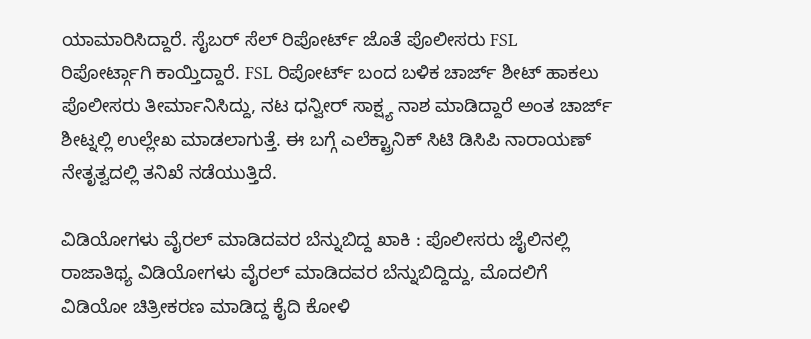ಯಾಮಾರಿಸಿದ್ದಾರೆ. ಸೈಬರ್ ಸೆಲ್ ರಿಪೋರ್ಟ್ ಜೊತೆ ಪೊಲೀಸರು FSL ರಿಪೋರ್ಟ್ಗಾಗಿ ಕಾಯ್ತಿದ್ದಾರೆ. FSL ರಿಪೋರ್ಟ್ ಬಂದ ಬಳಿಕ ಚಾರ್ಜ್ ಶೀಟ್ ಹಾಕಲು ಪೊಲೀಸರು ತೀರ್ಮಾನಿಸಿದ್ದು, ನಟ ಧನ್ವೀರ್ ಸಾಕ್ಷ್ಯ ನಾಶ ಮಾಡಿದ್ದಾರೆ ಅಂತ ಚಾರ್ಜ್ ಶೀಟ್ನಲ್ಲಿ ಉಲ್ಲೇಖ ಮಾಡಲಾಗುತ್ತೆ. ಈ ಬಗ್ಗೆ ಎಲೆಕ್ಟ್ರಾನಿಕ್ ಸಿಟಿ ಡಿಸಿಪಿ ನಾರಾಯಣ್ ನೇತೃತ್ವದಲ್ಲಿ ತನಿಖೆ ನಡೆಯುತ್ತಿದೆ.

ವಿಡಿಯೋಗಳು ವೈರಲ್ ಮಾಡಿದವರ ಬೆನ್ನುಬಿದ್ದ ಖಾಕಿ : ಪೊಲೀಸರು ಜೈಲಿನಲ್ಲಿ ರಾಜಾತಿಥ್ಯ ವಿಡಿಯೋಗಳು ವೈರಲ್ ಮಾಡಿದವರ ಬೆನ್ನುಬಿದ್ದಿದ್ದು, ಮೊದಲಿಗೆ ವಿಡಿಯೋ ಚಿತ್ರೀಕರಣ ಮಾಡಿದ್ದ ಕೈದಿ ಕೋಳಿ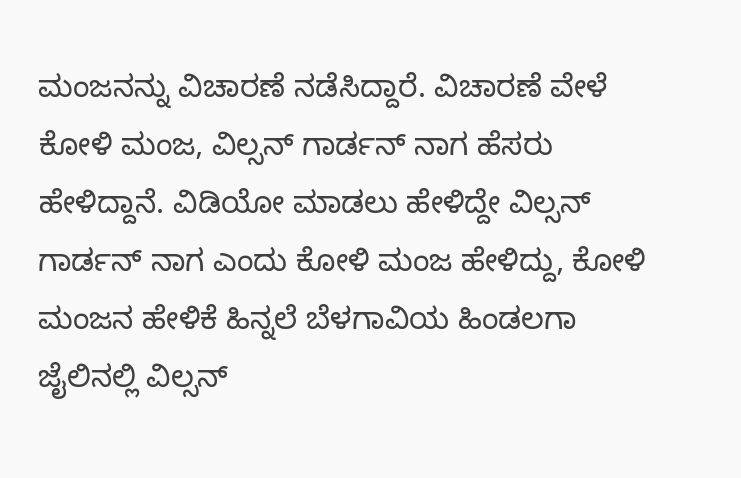ಮಂಜನನ್ನು ವಿಚಾರಣೆ ನಡೆಸಿದ್ದಾರೆ. ವಿಚಾರಣೆ ವೇಳೆ ಕೋಳಿ ಮಂಜ, ವಿಲ್ಸನ್ ಗಾರ್ಡನ್ ನಾಗ ಹೆಸರು ಹೇಳಿದ್ದಾನೆ. ವಿಡಿಯೋ ಮಾಡಲು ಹೇಳಿದ್ದೇ ವಿಲ್ಸನ್ ಗಾರ್ಡನ್ ನಾಗ ಎಂದು ಕೋಳಿ‌ ಮಂಜ ಹೇಳಿದ್ದು, ಕೋಳಿ ಮಂಜನ ಹೇಳಿಕೆ ಹಿನ್ನಲೆ ಬೆಳಗಾವಿಯ ಹಿಂಡಲಗಾ ಜೈಲಿನಲ್ಲಿ ವಿಲ್ಸನ್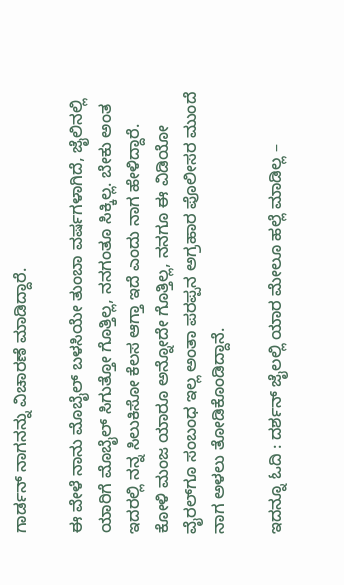ಗಾರ್ಡನ್ ನಾಗನನ್ನು ವಿಚಾರಣೆ ಮಾಡಿದ್ದಾರೆ.

ಈ ವೇಳೆ ನಾನು ಮೊಬೈಲ್ ಬಳಸಿಯೇ ತುಂಬಾ ವರ್ಷಗಳಾಗಿದೆ, ಜೈಲಿನಲ್ಲಿ ಯಾರಿಗೆ ಮೊಬೈಲ್ ಸಿಗುತ್ತೋ ಗೊತ್ತಿಲ್ಲ, ನನಗಂತೂ ಸಿಕ್ಕಿಲ್ಲ. ಬೇಕು ಅಂತ ಇದರಲ್ಲಿ ನನ್ನ ಸಿಲುಕಿಸೋ ಕೆಲಸ ಆಗ್ತಾ ಇದೆ ಎಂದು ನಾಗ ಹೇಳಿದ್ದಾರೆ. ಕೋಳಿ ಮಂಜ ಯಾರೂ ಅನ್ನೋದೇ ಗೊತ್ತಿಲ್ಲ, ನನಗೂ ಈ ವಿಡಿಯೋ ವೈರಲ್‌ಗೂ ಸಂಬಂಧ ಇಲ್ಲ ಅಂತಾ ಪರಪ್ಪನ ಅಗ್ರಹಾರ ಪೊಲೀಸರ ಮುಂದೆ ನಾಗ ಅಳಲು ತೋಡಿಕೊಂಡಿದ್ದಾನೆ.

ಇದನ್ನೂ ಓದಿ : ದರ್ಶನ್ ಜೈಲಲ್ಲಿ ಯಾರ ಮೇಲೂ ಹಲ್ಲೆ ಮಾಡಿಲ್ಲ –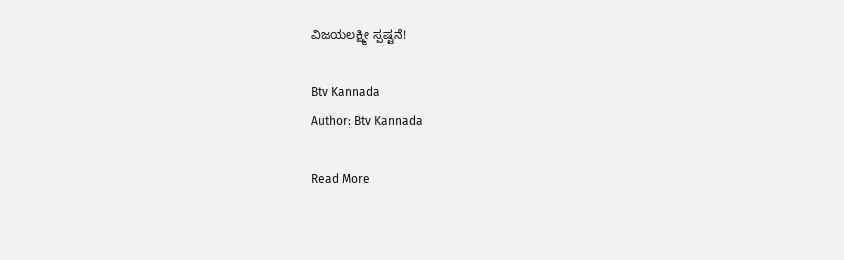ವಿಜಯಲಕ್ಷ್ಮೀ ಸ್ಪಷ್ಟನೆ!

Btv Kannada
Author: Btv Kannada

Read More